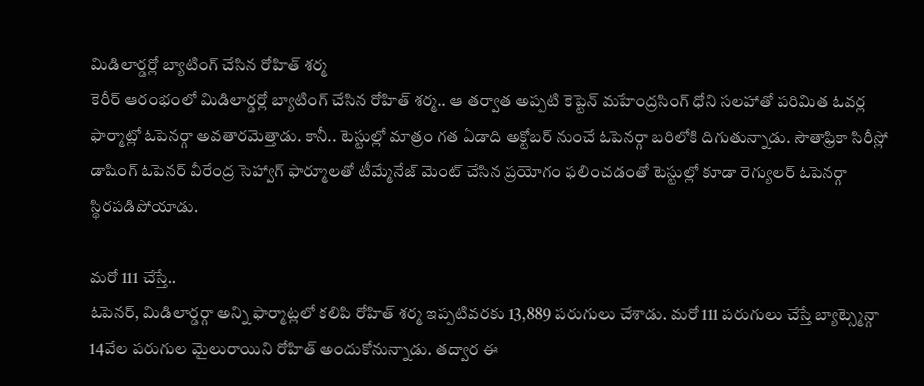మిడిలార్డర్లో బ్యాటింగ్ చేసిన రోహిత్ శర్మ
కెరీర్ ఆరంభంలో మిడిలార్డర్లో బ్యాటింగ్ చేసిన రోహిత్ శర్మ.. ఆ తర్వాత అప్పటి కెప్టెన్ మహేంద్రసింగ్ ధోని సలహాతో పరిమిత ఓవర్ల ఫార్మాట్లో ఓపెనర్గా అవతారమెత్తాడు. కానీ.. టెస్టుల్లో మాత్రం గత ఏడాది అక్టోబర్ నుంచే ఓపెనర్గా బరిలోకి దిగుతున్నాడు. సౌతాఫ్రికా సిరీస్లో డాషింగ్ ఓపెనర్ వీరేంద్ర సెహ్వాగ్ ఫార్మూలతో టీమ్మేనేజ్ మెంట్ చేసిన ప్రయోగం ఫలించడంతో టెస్టుల్లో కూడా రెగ్యులర్ ఓపెనర్గా స్థిరపడిపోయాడు.

మరో 111 చేస్తే..
ఓపెనర్, మిడిలార్డర్గా అన్ని ఫార్మాట్లలో కలిపి రోహిత్ శర్మ ఇప్పటివరకు 13,889 పరుగులు చేశాడు. మరో 111 పరుగులు చేస్తే బ్యాట్స్మెన్గా 14వేల పరుగుల మైలురాయిని రోహిత్ అందుకోనున్నాడు. తద్వార ఈ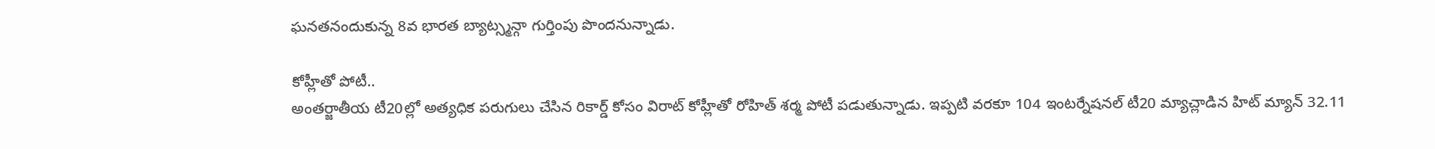ఘనతనందుకున్న 8వ భారత బ్యాట్స్మన్గా గుర్తింపు పొందనున్నాడు.

కోహ్లీతో పోటీ..
అంతర్జాతీయ టీ20ల్లో అత్యధిక పరుగులు చేసిన రికార్డ్ కోసం విరాట్ కోహ్లీతో రోహిత్ శర్మ పోటీ పడుతున్నాడు. ఇప్పటి వరకూ 104 ఇంటర్నేషనల్ టీ20 మ్యాచ్లాడిన హిట్ మ్యాన్ 32.11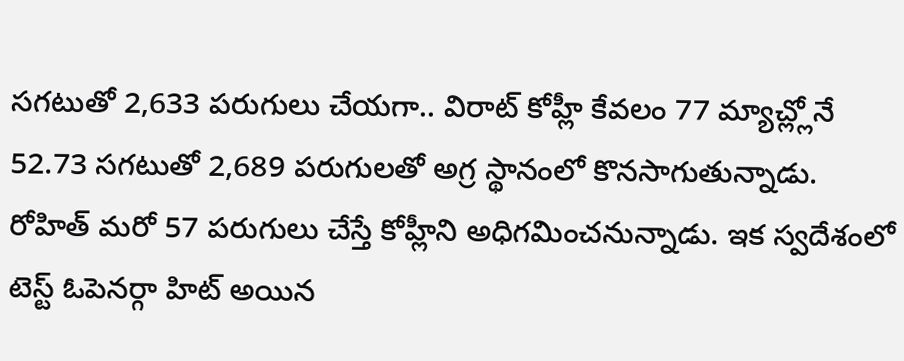సగటుతో 2,633 పరుగులు చేయగా.. విరాట్ కోహ్లీ కేవలం 77 మ్యాచ్ల్లోనే 52.73 సగటుతో 2,689 పరుగులతో అగ్ర స్థానంలో కొనసాగుతున్నాడు. రోహిత్ మరో 57 పరుగులు చేస్తే కోహ్లీని అధిగమించనున్నాడు. ఇక స్వదేశంలో టెస్ట్ ఓపెనర్గా హిట్ అయిన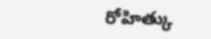రోహిత్కు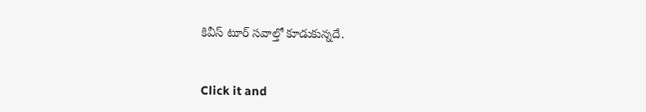కివీస్ టూర్ సవాల్తో కూడుకున్నదే.


Click it and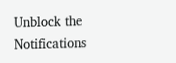Unblock the Notifications